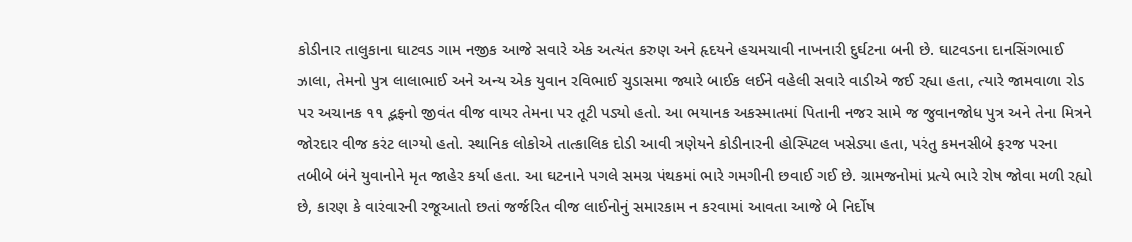કોડીનાર તાલુકાના ઘાટવડ ગામ નજીક આજે સવારે એક અત્યંત કરુણ અને હૃદયને હચમચાવી નાખનારી દુર્ઘટના બની છે. ઘાટવડના દાનસિંગભાઈ ઝાલા, તેમનો પુત્ર લાલાભાઈ અને અન્ય એક યુવાન રવિભાઈ ચુડાસમા જ્યારે બાઈક લઈને વહેલી સવારે વાડીએ જઈ રહ્યા હતા, ત્યારે જામવાળા રોડ પર અચાનક ૧૧ દ્ભફનો જીવંત વીજ વાયર તેમના પર તૂટી પડ્યો હતો. આ ભયાનક અકસ્માતમાં પિતાની નજર સામે જ જુવાનજોધ પુત્ર અને તેના મિત્રને જોરદાર વીજ કરંટ લાગ્યો હતો. સ્થાનિક લોકોએ તાત્કાલિક દોડી આવી ત્રણેયને કોડીનારની હોસ્પિટલ ખસેડ્યા હતા, પરંતુ કમનસીબે ફરજ પરના તબીબે બંને યુવાનોને મૃત જાહેર કર્યા હતા. આ ઘટનાને પગલે સમગ્ર પંથકમાં ભારે ગમગીની છવાઈ ગઈ છે. ગ્રામજનોમાં પ્રત્યે ભારે રોષ જોવા મળી રહ્યો છે, કારણ કે વારંવારની રજૂઆતો છતાં જર્જરિત વીજ લાઈનોનું સમારકામ ન કરવામાં આવતા આજે બે નિર્દોષ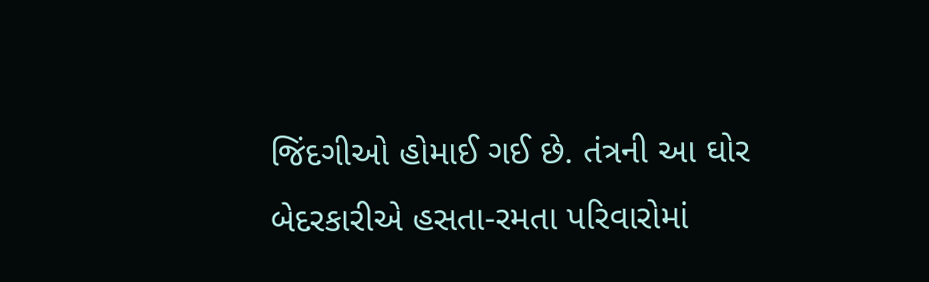જિંદગીઓ હોમાઈ ગઈ છે. તંત્રની આ ઘોર બેદરકારીએ હસતા-રમતા પરિવારોમાં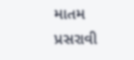માતમ પ્રસરાવી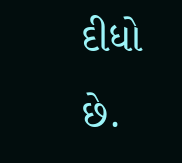દીધો છે.